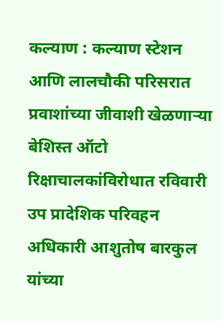कल्याण : कल्याण स्टेशन आणि लालचौकी परिसरात प्रवाशांच्या जीवाशी खेळणाऱ्या बेशिस्त ऑटो रिक्षाचालकांविरोधात रविवारी उप प्रादेशिक परिवहन अधिकारी आशुतोष बारकुल यांच्या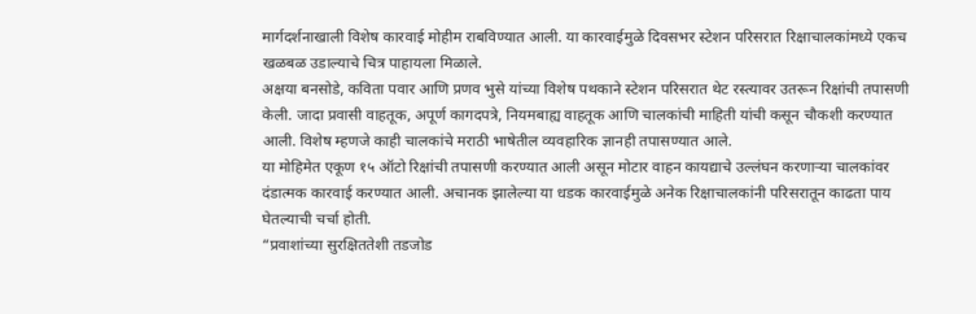मार्गदर्शनाखाली विशेष कारवाई मोहीम राबविण्यात आली. या कारवाईमुळे दिवसभर स्टेशन परिसरात रिक्षाचालकांमध्ये एकच खळबळ उडाल्याचे चित्र पाहायला मिळाले.
अक्षया बनसोडे, कविता पवार आणि प्रणव भुसे यांच्या विशेष पथकाने स्टेशन परिसरात थेट रस्त्यावर उतरून रिक्षांची तपासणी केली. जादा प्रवासी वाहतूक, अपूर्ण कागदपत्रे, नियमबाह्य वाहतूक आणि चालकांची माहिती यांची कसून चौकशी करण्यात आली. विशेष म्हणजे काही चालकांचे मराठी भाषेतील व्यवहारिक ज्ञानही तपासण्यात आले.
या मोहिमेत एकूण १५ ऑटो रिक्षांची तपासणी करण्यात आली असून मोटार वाहन कायद्याचे उल्लंघन करणाऱ्या चालकांवर दंडात्मक कारवाई करण्यात आली. अचानक झालेल्या या धडक कारवाईमुळे अनेक रिक्षाचालकांनी परिसरातून काढता पाय घेतल्याची चर्चा होती.
“प्रवाशांच्या सुरक्षिततेशी तडजोड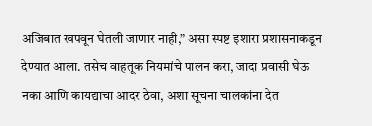अजिबात खपवून घेतली जाणार नाही,” असा स्पष्ट इशारा प्रशासनाकडून देण्यात आला. तसेच वाहतूक नियमांचे पालन करा, जादा प्रवासी घेऊ नका आणि कायद्याचा आदर ठेवा, अशा सूचना चालकांना देत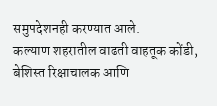समुपदेशनही करण्यात आले.
कल्याण शहरातील वाढती वाहतूक कोंडी, बेशिस्त रिक्षाचालक आणि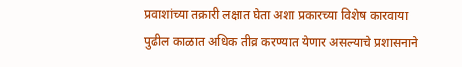प्रवाशांच्या तक्रारी लक्षात घेता अशा प्रकारच्या विशेष कारवाया पुढील काळात अधिक तीव्र करण्यात येणार असल्याचे प्रशासनाने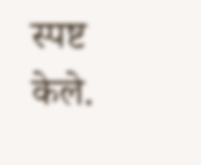स्पष्ट केले.